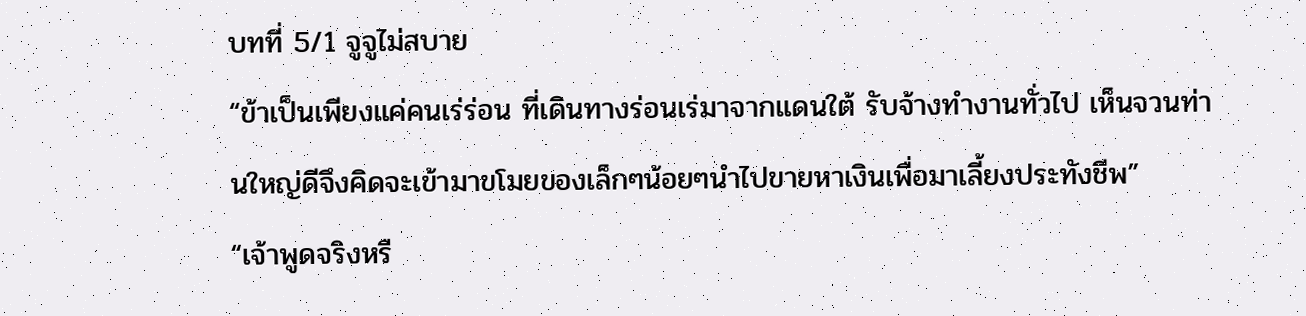บทที่ 5/1 จูจูไม่สบาย
“ข้าเป็นเพียงแค่คนเร่ร่อน ที่เดินทางร่อนเร่มาจากแดนใต้ รับจ้างทำงานทั่วไป เห็นจวนท่านใหญ่ดีจึงคิดจะเข้ามาขโมยของเล็กๆน้อยๆนำไปขายหาเงินเพื่อมาเลี้ยงประทังชีพ”
“เจ้าพูดจริงหรื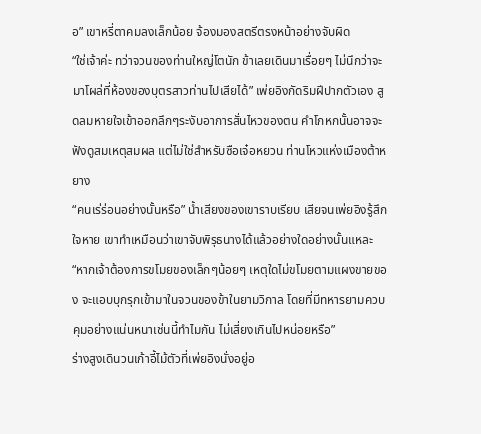อ” เขาหรี่ตาคมลงเล็กน้อย จ้องมองสตรีตรงหน้าอย่างจับผิด
“ใช่เจ้าค่ะ ทว่าจวนของท่านใหญ่โตนัก ข้าเลยเดินมาเรื่อยๆ ไม่นึกว่าจะมาโผล่ที่ห้องของบุตรสาวท่านไปเสียได้” เพ่ยอิงกัดริมฝีปากตัวเอง สูดลมหายใจเข้าออกลึกๆระงับอาการสั่นไหวของตน คำโกหกนั้นอาจจะฟังดูสมเหตุสมผล แต่ไม่ใช่สำหรับซือเจ๋อหยวน ท่านโหวแห่งเมืองต้าหยาง
“คนเร่ร่อนอย่างนั้นหรือ” น้ำเสียงของเขาราบเรียบ เสียจนเพ่ยอิงรู้สึกใจหาย เขาทำเหมือนว่าเขาจับพิรุธนางได้แล้วอย่างใดอย่างนั้นแหละ
“หากเจ้าต้องการขโมยของเล็กๆน้อยๆ เหตุใดไม่ขโมยตามแผงขายของ จะแอบบุกรุกเข้ามาในจวนของข้าในยามวิกาล โดยที่มีทหารยามควบคุมอย่างแน่นหนาเช่นนี้ทำไมกัน ไม่เสี่ยงเกินไปหน่อยหรือ”
ร่างสูงเดินวนเก้าอี้ไม้ตัวที่เพ่ยอิงนั่งอยู่อ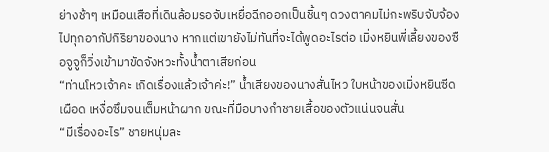ย่างช้าๆ เหมือนเสือที่เดินล้อมรอจับเหยื่อฉีกออกเป็นชิ้นๆ ดวงตาคมไม่กะพริบจับจ้องไปทุกอากัปกิริยาของนาง หากแต่เขายังไม่ทันที่จะได้พูดอะไรต่อ เมิ่งหยินพี่เลี้ยงของซือจูจูก็วิ่งเข้ามาขัดจังหวะทั้งน้ำตาเสียก่อน
“ท่านโหวเจ้าคะ เกิดเรื่องแล้วเจ้าค่ะ!” น้ำเสียงของนางสั่นไหว ใบหน้าของเมิ่งหยินซีดเผือด เหงื่อซึมจนเต็มหน้าผาก ขณะที่มือบางกำชายเสื้อของตัวแน่นจนสั่น
“มีเรื่องอะไร” ชายหนุ่มละ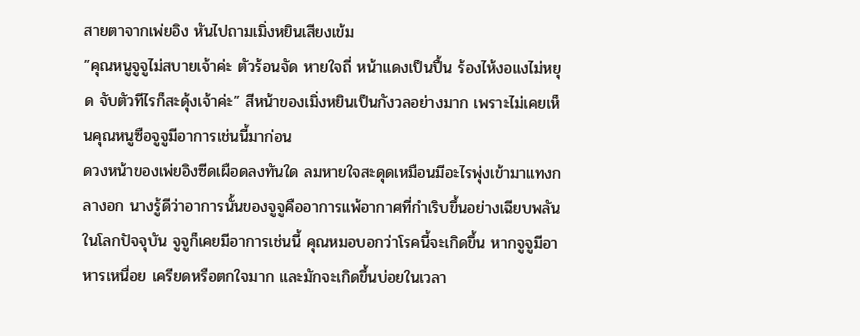สายตาจากเพ่ยอิง หันไปถามเมิ่งหยินเสียงเข้ม
”คุณหนูจูจูไม่สบายเจ้าค่ะ ตัวร้อนจัด หายใจถี่ หน้าแดงเป็นปื้น ร้องไห้งอแงไม่หยุด จับตัวทีไรก็สะดุ้งเจ้าค่ะ” สีหน้าของเมิ่งหยินเป็นกังวลอย่างมาก เพราะไม่เคยเห็นคุณหนูซือจูจูมีอาการเช่นนี้มาก่อน
ดวงหน้าของเพ่ยอิงซีดเผือดลงทันใด ลมหายใจสะดุดเหมือนมีอะไรพุ่งเข้ามาแทงกลางอก นางรู้ดีว่าอาการนั้นของจูจูคืออาการแพ้อากาศที่กำเริบขึ้นอย่างเฉียบพลัน
ในโลกปัจจุบัน จูจูก็เคยมีอาการเช่นนี้ คุณหมอบอกว่าโรคนี้จะเกิดขึ้น หากจูจูมีอาหารเหนื่อย เครียดหรือตกใจมาก และมักจะเกิดขึ้นบ่อยในเวลา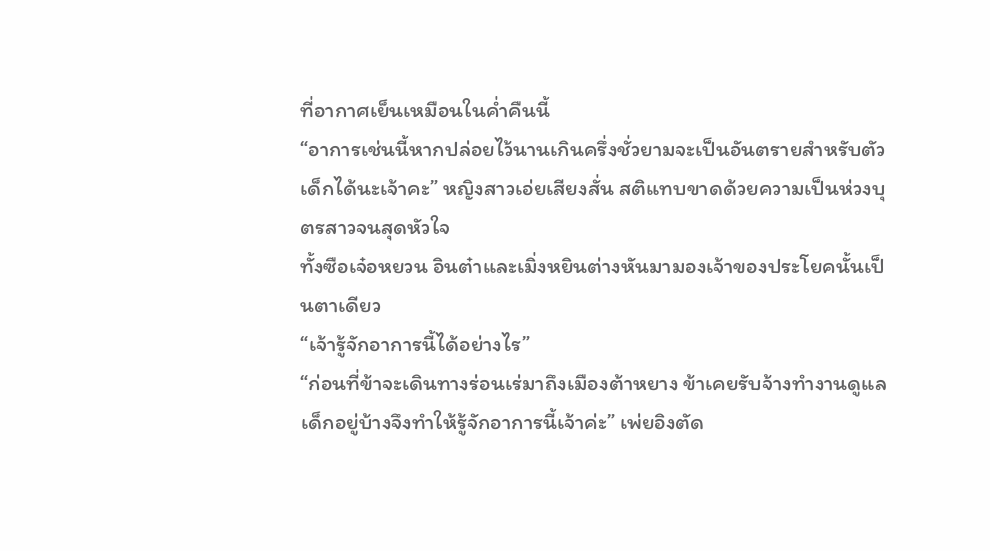ที่อากาศเย็นเหมือนในค่ำคืนนี้
“อาการเช่นนี้หากปล่อยไว้นานเกินครึ่งชั่วยามจะเป็นอันตรายสำหรับตัวเด็กได้นะเจ้าคะ” หญิงสาวเอ่ยเสียงสั่น สติแทบขาดด้วยความเป็นห่วงบุตรสาวจนสุดหัวใจ
ทั้งซือเจ๋อหยวน อินต๋าและเมิ่งหยินต่างหันมามองเจ้าของประโยคนั้นเป็นตาเดียว
“เจ้ารู้จักอาการนี้ได้อย่างไร”
“ก่อนที่ข้าจะเดินทางร่อนเร่มาถึงเมืองต้าหยาง ข้าเคยรับจ้างทำงานดูแลเด็กอยู่บ้างจึงทำให้รู้จักอาการนี้เจ้าค่ะ” เพ่ยอิงตัด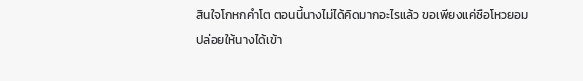สินใจโกหกคำโต ตอนนี้นางไม่ได้คิดมากอะไรแล้ว ขอเพียงแค่ซือโหวยอมปล่อยให้นางได้เข้า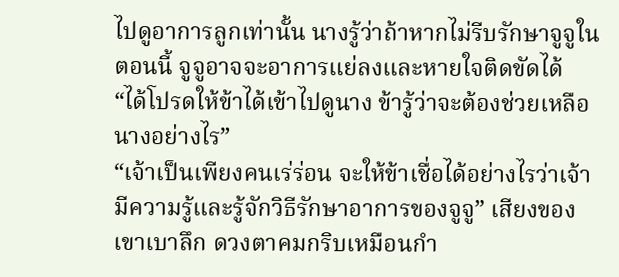ไปดูอาการลูกเท่านั้น นางรู้ว่าถ้าหากไม่รีบรักษาจูจูในตอนนี้ จูจูอาจจะอาการแย่ลงและหายใจติดขัดได้
“ได้โปรดให้ข้าได้เข้าไปดูนาง ข้ารู้ว่าจะต้องช่วยเหลือนางอย่างไร”
“เจ้าเป็นเพียงคนเร่ร่อน จะให้ข้าเชื่อได้อย่างไรว่าเจ้ามีความรู้และรู้จักวิธีรักษาอาการของจูจู” เสียงของเขาเบาลึก ดวงตาคมกริบเหมือนกำ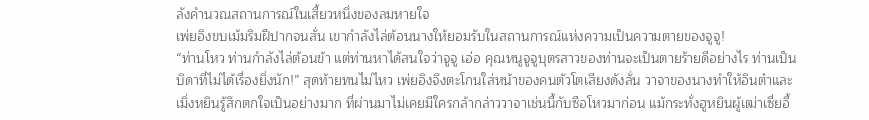ลังคำนวณสถานการณ์ในเสี้ยวหนึ่งของลมหายใจ
เพ่ยอิงขบเม้มริมฝีปากจนสั่น เขากำลังไล่ต้อนนางให้ยอมรับในสถานการณ์แห่งความเป็นความตายของจูจู!
“ท่านโหว ท่านกำลังไล่ต้อนข้า แต่ท่านหาได้สนใจว่าจูจู เอ่อ คุณหนูจูจูบุตรสาวของท่านจะเป็นตายร้ายดีอย่างไร ท่านเป็นบิดาที่ไม่ได้เรื่องยิ่งนัก!” สุดท้ายทนไม่ไหว เพ่ยอิงจึงตะโกนใส่หน้าของคนตัวโตเสียงดังลั่น วาจาของนางทำให้อินต๋าและเมิ่งหยินรู้สึกตกใจเป็นอย่างมาก ที่ผ่านมาไม่เคยมีใครกล้ากล่าววาจาเช่นนี้กับซือโหวมาก่อน แม้กระทั่งฮูหยินผู้เฒ่าเซี่ยอี้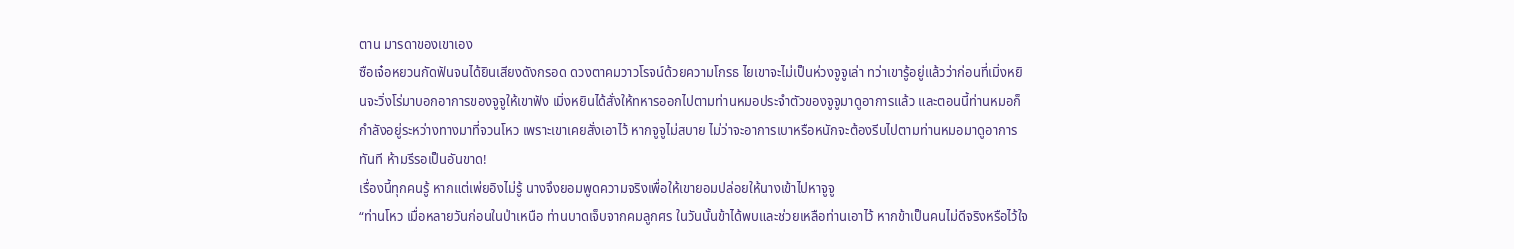ตาน มารดาของเขาเอง
ซือเจ๋อหยวนกัดฟันจนได้ยินเสียงดังกรอด ดวงตาคมวาวโรจน์ด้วยความโกรธ ไยเขาจะไม่เป็นห่วงจูจูเล่า ทว่าเขารู้อยู่แล้วว่าก่อนที่เมิ่งหยินจะวิ่งโร่มาบอกอาการของจูจูให้เขาฟัง เมิ่งหยินได้สั่งให้ทหารออกไปตามท่านหมอประจำตัวของจูจูมาดูอาการแล้ว และตอนนี้ท่านหมอก็กำลังอยู่ระหว่างทางมาที่จวนโหว เพราะเขาเคยสั่งเอาไว้ หากจูจูไม่สบาย ไม่ว่าจะอาการเบาหรือหนักจะต้องรีบไปตามท่านหมอมาดูอาการทันที ห้ามรีรอเป็นอันขาด!
เรื่องนี้ทุกคนรู้ หากแต่เพ่ยอิงไม่รู้ นางจึงยอมพูดความจริงเพื่อให้เขายอมปล่อยให้นางเข้าไปหาจูจู
“ท่านโหว เมื่อหลายวันก่อนในป่าเหนือ ท่านบาดเจ็บจากคมลูกศร ในวันนั้นข้าได้พบและช่วยเหลือท่านเอาไว้ หากข้าเป็นคนไม่ดีจริงหรือไว้ใจ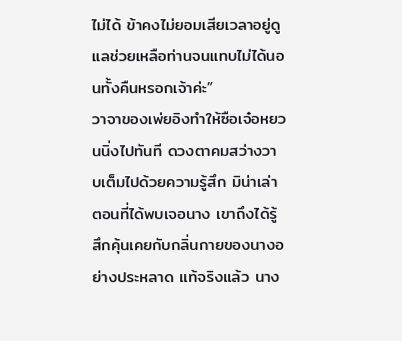ไม่ได้ ข้าคงไม่ยอมเสียเวลาอยู่ดูแลช่วยเหลือท่านจนแทบไม่ได้นอนทั้งคืนหรอกเจ้าค่ะ”
วาจาของเพ่ยอิงทำให้ซือเจ๋อหยวนนิ่งไปทันที ดวงตาคมสว่างวาบเต็มไปด้วยความรู้สึก มิน่าเล่าตอนที่ได้พบเจอนาง เขาถึงได้รู้สึกคุ้นเคยกับกลิ่นกายของนางอย่างประหลาด แท้จริงแล้ว นาง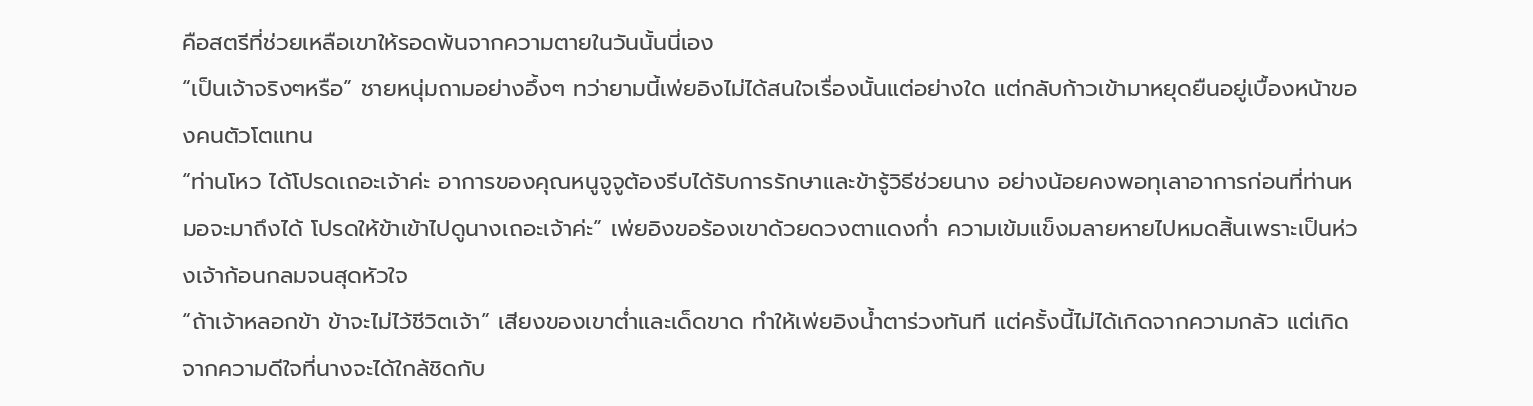คือสตรีที่ช่วยเหลือเขาให้รอดพ้นจากความตายในวันนั้นนี่เอง
“เป็นเจ้าจริงๆหรือ” ชายหนุ่มถามอย่างอึ้งๆ ทว่ายามนี้เพ่ยอิงไม่ได้สนใจเรื่องนั้นแต่อย่างใด แต่กลับก้าวเข้ามาหยุดยืนอยู่เบื้องหน้าของคนตัวโตแทน
“ท่านโหว ได้โปรดเถอะเจ้าค่ะ อาการของคุณหนูจูจูต้องรีบได้รับการรักษาและข้ารู้วิธีช่วยนาง อย่างน้อยคงพอทุเลาอาการก่อนที่ท่านหมอจะมาถึงได้ โปรดให้ข้าเข้าไปดูนางเถอะเจ้าค่ะ” เพ่ยอิงขอร้องเขาด้วยดวงตาแดงก่ำ ความเข้มแข็งมลายหายไปหมดสิ้นเพราะเป็นห่วงเจ้าก้อนกลมจนสุดหัวใจ
“ถ้าเจ้าหลอกข้า ข้าจะไม่ไว้ชีวิตเจ้า” เสียงของเขาต่ำและเด็ดขาด ทำให้เพ่ยอิงน้ำตาร่วงทันที แต่ครั้งนี้ไม่ได้เกิดจากความกลัว แต่เกิดจากความดีใจที่นางจะได้ใกล้ชิดกับ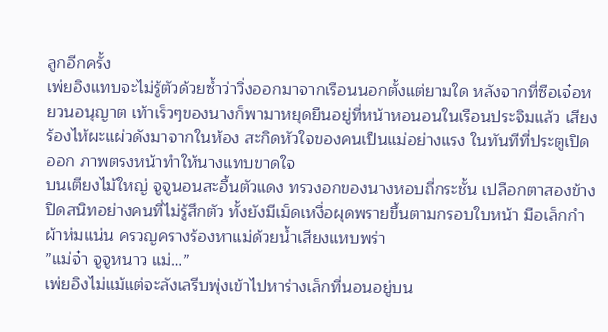ลูกอีกครั้ง
เพ่ยอิงแทบจะไม่รู้ตัวด้วยซ้ำว่าวิ่งออกมาจากเรือนนอกตั้งแต่ยามใด หลังจากที่ซือเจ๋อหยวนอนุญาต เท้าเร็วๆของนางก็พามาหยุดยืนอยู่ที่หน้าหอนอนในเรือนประจิมแล้ว เสียงร้องไห้ผะแผ่วดังมาจากในห้อง สะกิดหัวใจของคนเป็นแม่อย่างแรง ในทันทีที่ประตูเปิดออก ภาพตรงหน้าทำให้นางแทบขาดใจ
บนเตียงไม้ใหญ่ จูจูนอนสะอื้นตัวแดง ทรวงอกของนางหอบถี่กระชั้น เปลือกตาสองข้างปิดสนิทอย่างคนที่ไม่รู้สึกตัว ทั้งยังมีเม็ดเหงื่อผุดพรายขึ้นตามกรอบใบหน้า มือเล็กกำผ้าห่มแน่น ครวญครางร้องหาแม่ด้วยน้ำเสียงแหบพร่า
”แม่จ๋า จูจูหนาว แม่…”
เพ่ยอิงไม่แม้แต่จะลังเลรีบพุ่งเข้าไปหาร่างเล็กที่นอนอยู่บน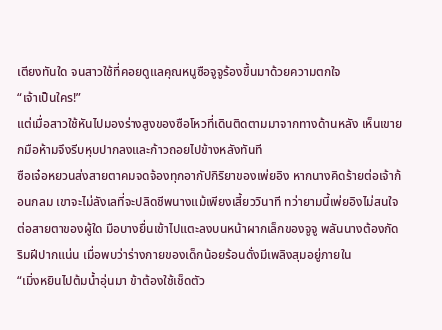เตียงทันใด จนสาวใช้ที่คอยดูแลคุณหนูซือจูจูร้องขึ้นมาด้วยความตกใจ
“เจ้าเป็นใคร!”
แต่เมื่อสาวใช้หันไปมองร่างสูงของซือโหวที่เดินติดตามมาจากทางด้านหลัง เห็นเขายกมือห้ามจึงรีบหุบปากลงและก้าวถอยไปข้างหลังทันที
ซือเจ๋อหยวนส่งสายตาคมจดจ้องทุกอากัปกิริยาของเพ่ยอิง หากนางคิดร้ายต่อเจ้าก้อนกลม เขาจะไม่ลังเลที่จะปลิดชีพนางแม้เพียงเสี้ยววินาที ทว่ายามนี้เพ่ยอิงไม่สนใจต่อสายตาของผู้ใด มือบางยื่นเข้าไปแตะลงบนหน้าผากเล็กของจูจู พลันนางต้องกัดริมฝีปากแน่น เมื่อพบว่าร่างกายของเด็กน้อยร้อนดั่งมีเพลิงสุมอยู่ภายใน
“เมิ่งหยินไปต้มน้ำอุ่นมา ข้าต้องใช้เช็ดตัว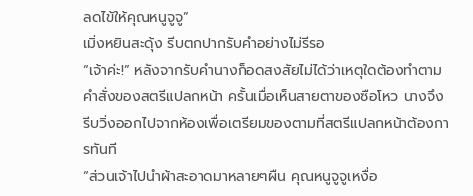ลดไข้ให้คุณหนูจูจู”
เมิ่งหยินสะดุ้ง รีบตกปากรับคำอย่างไม่รีรอ
“เจ้าค่ะ!” หลังจากรับคำนางก็อดสงสัยไม่ได้ว่าเหตุใดต้องทำตามคำสั่งของสตรีแปลกหน้า ครั้นเมื่อเห็นสายตาของซือโหว นางจึงรีบวิ่งออกไปจากห้องเพื่อเตรียมของตามที่สตรีแปลกหน้าต้องการทันที
“ส่วนเจ้าไปนำผ้าสะอาดมาหลายๆผืน คุณหนูจูจูเหงื่อ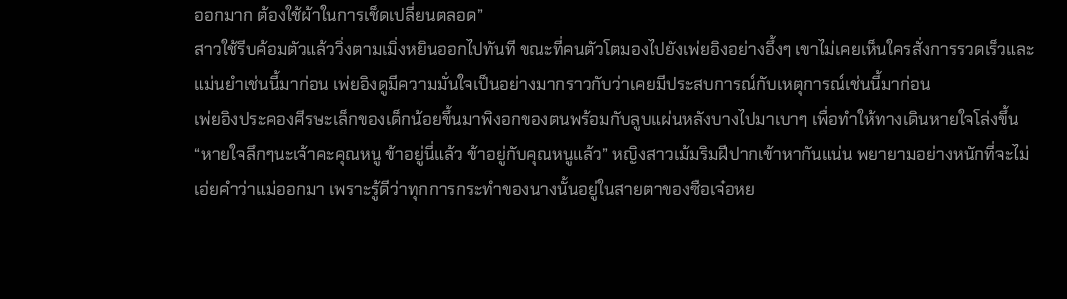ออกมาก ต้องใช้ผ้าในการเช็ดเปลี่ยนตลอด”
สาวใช้รีบค้อมตัวแล้ววิ่งตามเมิ่งหยินออกไปทันที ขณะที่คนตัวโตมองไปยังเพ่ยอิงอย่างอึ้งๆ เขาไม่เคยเห็นใครสั่งการรวดเร็วและแม่นยำเช่นนี้มาก่อน เพ่ยอิงดูมีความมั่นใจเป็นอย่างมากราวกับว่าเคยมีประสบการณ์กับเหตุการณ์เช่นนี้มาก่อน
เพ่ยอิงประคองศีรษะเล็กของเด็กน้อยขึ้นมาพิงอกของตนพร้อมกับลูบแผ่นหลังบางไปมาเบาๆ เพื่อทำให้ทางเดินหายใจโล่งขึ้น
“หายใจลึกๆนะเจ้าคะคุณหนู ข้าอยู่นี่แล้ว ข้าอยู่กับคุณหนูแล้ว” หญิงสาวเม้มริมฝีปากเข้าหากันแน่น พยายามอย่างหนักที่จะไม่เอ่ยคำว่าแม่ออกมา เพราะรู้ดีว่าทุกการกระทำของนางนั้นอยู่ในสายตาของซือเจ๋อหย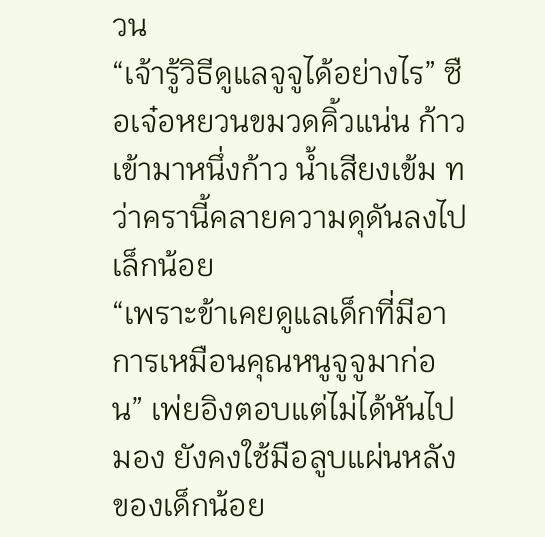วน
“เจ้ารู้วิธีดูแลจูจูได้อย่างไร” ซือเจ๋อหยวนขมวดคิ้วแน่น ก้าวเข้ามาหนึ่งก้าว น้ำเสียงเข้ม ทว่าครานี้คลายความดุดันลงไปเล็กน้อย
“เพราะข้าเคยดูแลเด็กที่มีอาการเหมือนคุณหนูจูจูมาก่อน” เพ่ยอิงตอบแต่ไม่ได้หันไปมอง ยังคงใช้มือลูบแผ่นหลังของเด็กน้อย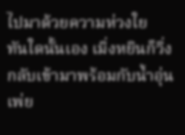ไปมาด้วยความห่วงใย
ทันใดนั้นเอง เมิ่งหยินก็วิ่งกลับเข้ามาพร้อมกับน้ำอุ่น เพ่ย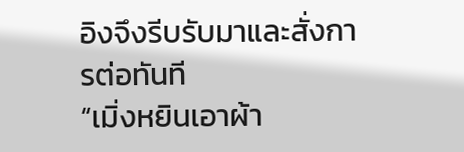อิงจึงรีบรับมาและสั่งการต่อทันที
“เมิ่งหยินเอาผ้า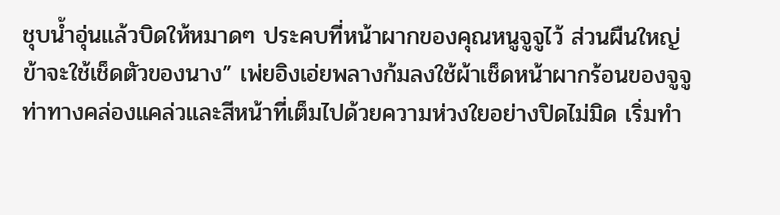ชุบน้ำอุ่นแล้วบิดให้หมาดๆ ประคบที่หน้าผากของคุณหนูจูจูไว้ ส่วนผืนใหญ่ข้าจะใช้เช็ดตัวของนาง” เพ่ยอิงเอ่ยพลางก้มลงใช้ผ้าเช็ดหน้าผากร้อนของจูจู ท่าทางคล่องแคล่วและสีหน้าที่เต็มไปด้วยความห่วงใยอย่างปิดไม่มิด เริ่มทำ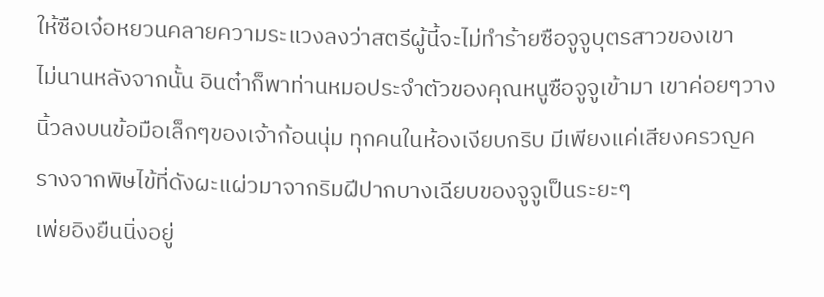ให้ซือเจ๋อหยวนคลายความระแวงลงว่าสตรีผู้นี้จะไม่ทำร้ายซือจูจูบุตรสาวของเขา
ไม่นานหลังจากนั้น อินต๋าก็พาท่านหมอประจำตัวของคุณหนูซือจูจูเข้ามา เขาค่อยๆวางนิ้วลงบนข้อมือเล็กๆของเจ้าก้อนนุ่ม ทุกคนในห้องเงียบกริบ มีเพียงแค่เสียงครวญครางจากพิษไข้ที่ดังผะแผ่วมาจากริมฝีปากบางเฉียบของจูจูเป็นระยะๆ
เพ่ยอิงยืนนิ่งอยู่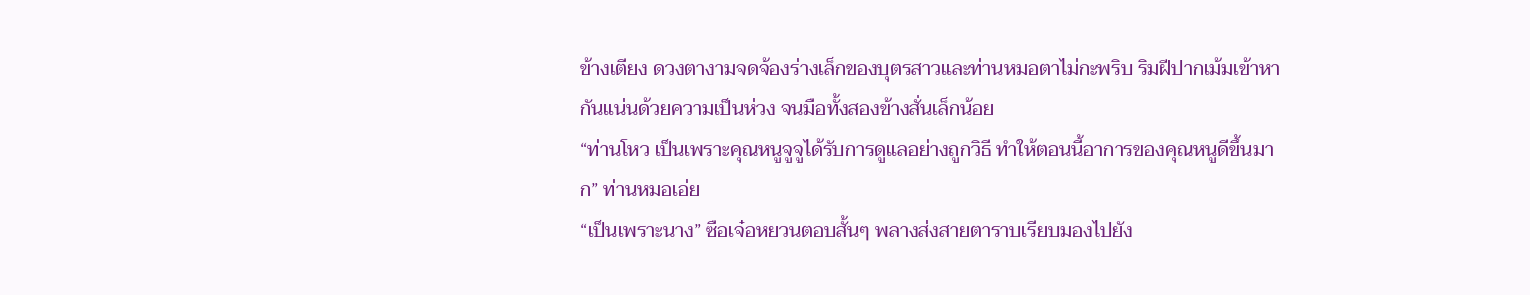ข้างเตียง ดวงตางามจดจ้องร่างเล็กของบุตรสาวและท่านหมอตาไม่กะพริบ ริมฝีปากเม้มเข้าหากันแน่นด้วยความเป็นห่วง จนมือทั้งสองข้างสั่นเล็กน้อย
“ท่านโหว เป็นเพราะคุณหนูจูจูได้รับการดูแลอย่างถูกวิธี ทำให้ตอนนี้อาการของคุณหนูดีขึ้นมาก” ท่านหมอเอ่ย
“เป็นเพราะนาง” ซือเจ๋อหยวนตอบสั้นๆ พลางส่งสายตาราบเรียบมองไปยัง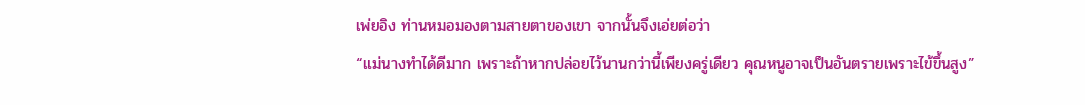เพ่ยอิง ท่านหมอมองตามสายตาของเขา จากนั้นจึงเอ่ยต่อว่า
“แม่นางทำได้ดีมาก เพราะถ้าหากปล่อยไว้นานกว่านี้เพียงครู่เดียว คุณหนูอาจเป็นอันตรายเพราะไข้ขึ้นสูง”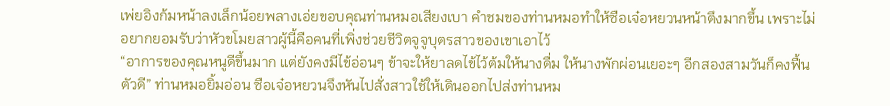เพ่ยอิงก้มหน้าลงเล็กน้อยพลางเอ่ยขอบคุณท่านหมอเสียงเบา คำชมของท่านหมอทำให้ซือเจ๋อหยวนหน้าตึงมากขึ้น เพราะไม่อยากยอมรับว่าหัวขโมยสาวผู้นี้คือคนที่เพิ่งช่วยชีวิตจูจูบุตรสาวของเขาเอาไว้
“อาการของคุณหนูดีขึ้นมาก แต่ยังคงมีไข้อ่อนๆ ข้าจะให้ยาลดไข้ไว้ต้มให้นางดื่ม ให้นางพักผ่อนเยอะๆ อีกสองสามวันก็คงฟื้นตัวดี” ท่านหมอยิ้มอ่อน ซือเจ๋อหยวนจึงหันไปสั่งสาวใช้ให้เดินออกไปส่งท่านหม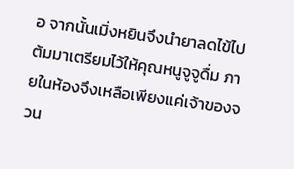อ จากนั้นเมิ่งหยินจึงนำยาลดไข้ไปต้มมาเตรียมไว้ให้คุณหนูจูจูดื่ม ภายในห้องจึงเหลือเพียงแค่เจ้าของจวน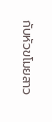กับหัวขโมยสาว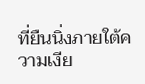ที่ยืนนิ่งภายใต้ความเงีย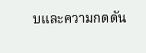บและความกดดัน